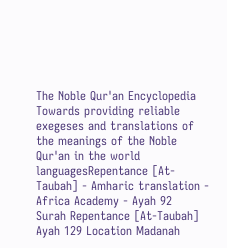The Noble Qur'an Encyclopedia
Towards providing reliable exegeses and translations of the meanings of the Noble Qur'an in the world languagesRepentance [At-Taubah] - Amharic translation - Africa Academy - Ayah 92
Surah Repentance [At-Taubah] Ayah 129 Location Madanah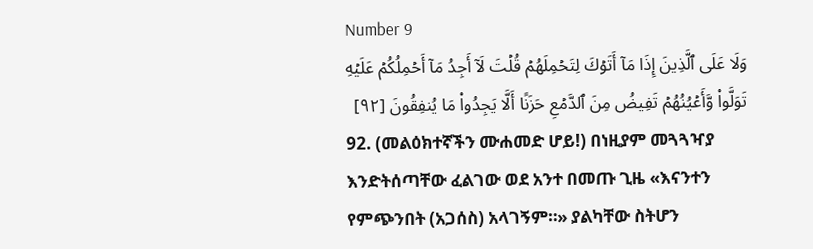Number 9
وَلَا عَلَى ٱلَّذِينَ إِذَا مَآ أَتَوۡكَ لِتَحۡمِلَهُمۡ قُلۡتَ لَآ أَجِدُ مَآ أَحۡمِلُكُمۡ عَلَيۡهِ تَوَلَّواْ وَّأَعۡيُنُهُمۡ تَفِيضُ مِنَ ٱلدَّمۡعِ حَزَنًا أَلَّا يَجِدُواْ مَا يُنفِقُونَ [٩٢]
92. (መልዕክተኛችን ሙሐመድ ሆይ!) በነዚያም መጓጓዣያ እንድትሰጣቸው ፈልገው ወደ አንተ በመጡ ጊዜ «እናንተን የምጭንበት (አጋሰስ) አላገኝም።» ያልካቸው ስትሆን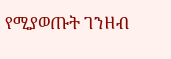የሚያወጡት ገንዘብ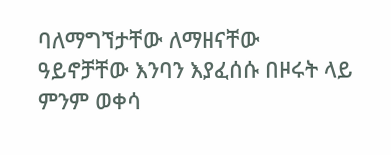ባለማግኘታቸው ለማዘናቸው ዓይኖቻቸው እንባን እያፈሰሱ በዞሩት ላይ ምንም ወቀሳ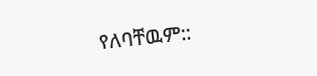የለባቸዉም::